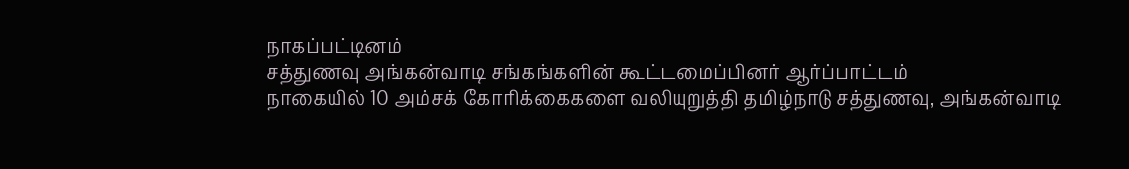நாகப்பட்டினம்
சத்துணவு அங்கன்வாடி சங்கங்களின் கூட்டமைப்பினர் ஆர்ப்பாட்டம்
நாகையில் 10 அம்சக் கோரிக்கைகளை வலியுறுத்தி தமிழ்நாடு சத்துணவு, அங்கன்வாடி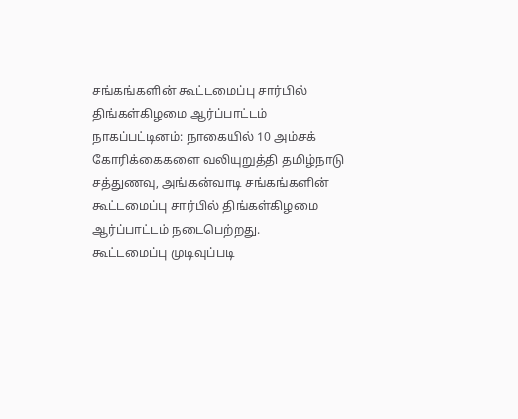சங்கங்களின் கூட்டமைப்பு சார்பில் திங்கள்கிழமை ஆர்ப்பாட்டம்
நாகப்பட்டினம்: நாகையில் 10 அம்சக் கோரிக்கைகளை வலியுறுத்தி தமிழ்நாடு சத்துணவு, அங்கன்வாடி சங்கங்களின் கூட்டமைப்பு சார்பில் திங்கள்கிழமை ஆர்ப்பாட்டம் நடைபெற்றது.
கூட்டமைப்பு முடிவுப்படி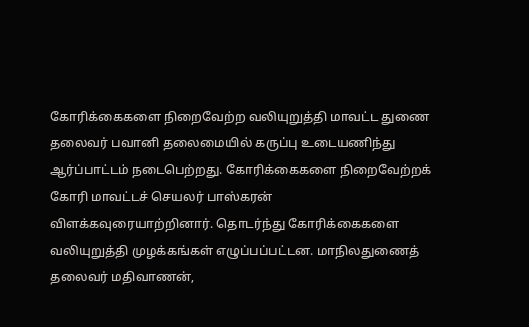கோரிக்கைகளை நிறைவேற்ற வலியுறுத்தி மாவட்ட துணை தலைவர் பவானி தலைமையில் கருப்பு உடையணிந்து ஆர்ப்பாட்டம் நடைபெற்றது. கோரிக்கைகளை நிறைவேற்றக் கோரி மாவட்டச் செயலர் பாஸ்கரன் விளக்கவுரையாற்றினார். தொடர்ந்து கோரிக்கைகளை வலியுறுத்தி முழக்கங்கள் எழுப்பப்பட்டன. மாநிலதுணைத் தலைவர் மதிவாணன்,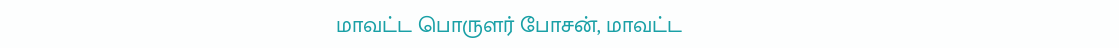மாவட்ட பொருளர் போசன், மாவட்ட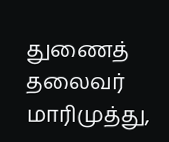துணைத் தலைவர் மாரிமுத்து,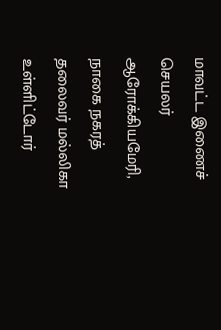மாவட்ட இணைச் செயலர் ஆரோக்கியமேரி, நாகை நகரத் தலைவர் மல்லிகா உள்ளிட்டோர்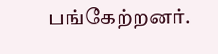பங்கேற்றனர்.